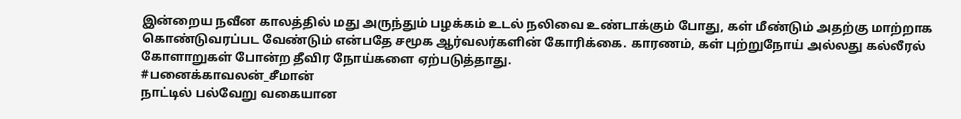இன்றைய நவீன காலத்தில் மது அருந்தும் பழக்கம் உடல் நலிவை உண்டாக்கும் போது, கள் மீண்டும் அதற்கு மாற்றாக கொண்டுவரப்பட வேண்டும் என்பதே சமூக ஆர்வலர்களின் கோரிக்கை. காரணம், கள் புற்றுநோய் அல்லது கல்லீரல் கோளாறுகள் போன்ற தீவிர நோய்களை ஏற்படுத்தாது.
#பனைக்காவலன்_சீமான்
நாட்டில் பல்வேறு வகையான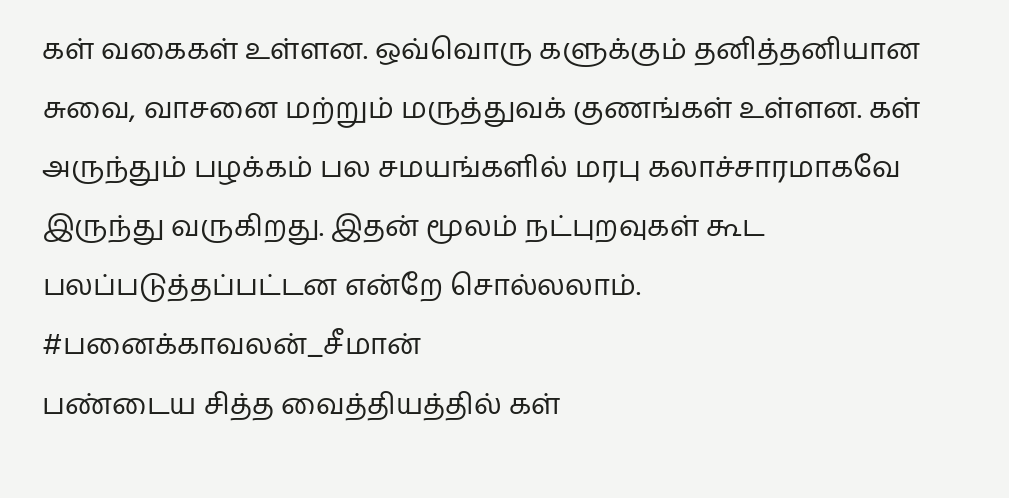கள் வகைகள் உள்ளன. ஒவ்வொரு களுக்கும் தனித்தனியான சுவை, வாசனை மற்றும் மருத்துவக் குணங்கள் உள்ளன. கள் அருந்தும் பழக்கம் பல சமயங்களில் மரபு கலாச்சாரமாகவே இருந்து வருகிறது. இதன் மூலம் நட்புறவுகள் கூட பலப்படுத்தப்பட்டன என்றே சொல்லலாம்.
#பனைக்காவலன்_சீமான்
பண்டைய சித்த வைத்தியத்தில் கள்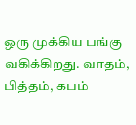ஒரு முக்கிய பங்கு வகிக்கிறது. வாதம், பித்தம், கபம்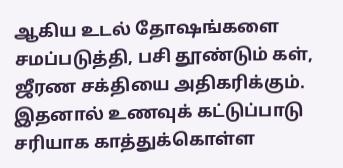ஆகிய உடல் தோஷங்களை சமப்படுத்தி, பசி தூண்டும் கள், ஜீரண சக்தியை அதிகரிக்கும். இதனால் உணவுக் கட்டுப்பாடு சரியாக காத்துக்கொள்ள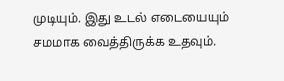முடியும். இது உடல் எடையையும் சமமாக வைத்திருக்க உதவும்.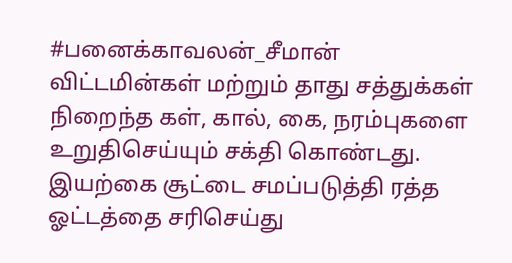#பனைக்காவலன்_சீமான்
விட்டமின்கள் மற்றும் தாது சத்துக்கள் நிறைந்த கள், கால், கை, நரம்புகளை உறுதிசெய்யும் சக்தி கொண்டது. இயற்கை சூட்டை சமப்படுத்தி ரத்த ஓட்டத்தை சரிசெய்து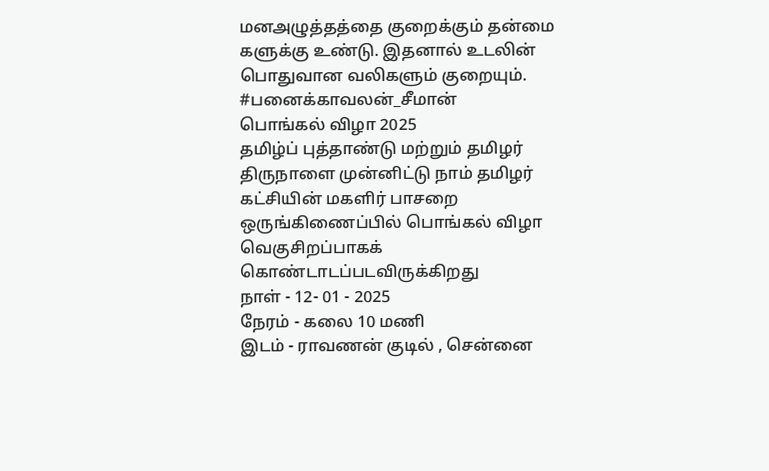மனஅழுத்தத்தை குறைக்கும் தன்மை களுக்கு உண்டு. இதனால் உடலின் பொதுவான வலிகளும் குறையும்.
#பனைக்காவலன்_சீமான்
பொங்கல் விழா 2025
தமிழ்ப் புத்தாண்டு மற்றும் தமிழர் திருநாளை முன்னிட்டு நாம் தமிழர் கட்சியின் மகளிர் பாசறை ஒருங்கிணைப்பில் பொங்கல் விழா வெகுசிறப்பாகக் கொண்டாடப்படவிருக்கிறது
நாள் - 12- 01 - 2025
நேரம் - கலை 10 மணி
இடம் - ராவணன் குடில் , சென்னை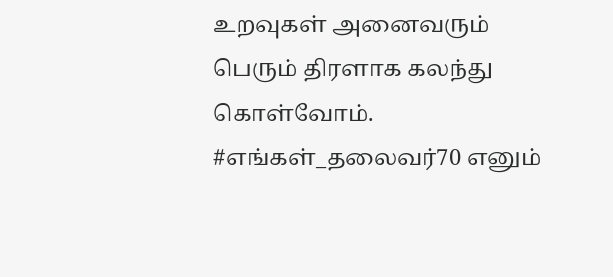உறவுகள் அனைவரும் பெரும் திரளாக கலந்து கொள்வோம்.
#எங்கள்_தலைவர்70 எனும்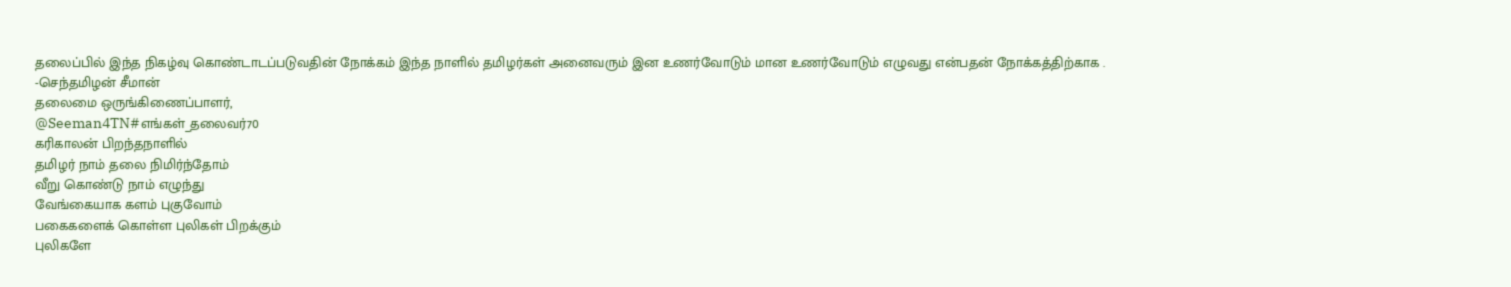தலைப்பில் இந்த நிகழ்வு கொண்டாடப்படுவதின் நோக்கம் இந்த நாளில் தமிழர்கள் அனைவரும் இன உணர்வோடும் மான உணர்வோடும் எழுவது என்பதன் நோக்கத்திற்காக .
-செந்தமிழன் சீமான்
தலைமை ஒருங்கிணைப்பாளர்,
@Seeman4TN#எங்கள்_தலைவர்70
கரிகாலன் பிறந்தநாளில்
தமிழர் நாம் தலை நிமிர்ந்தோம்
வீறு கொண்டு நாம் எழுந்து
வேங்கையாக களம் புகுவோம்
பகைகளைக் கொள்ள புலிகள் பிறக்கும்
புலிகளே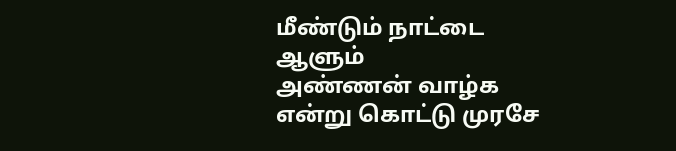மீண்டும் நாட்டை ஆளும்
அண்ணன் வாழ்க என்று கொட்டு முரசே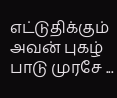எட்டுதிக்கும் அவன் புகழ் பாடு முரசே ...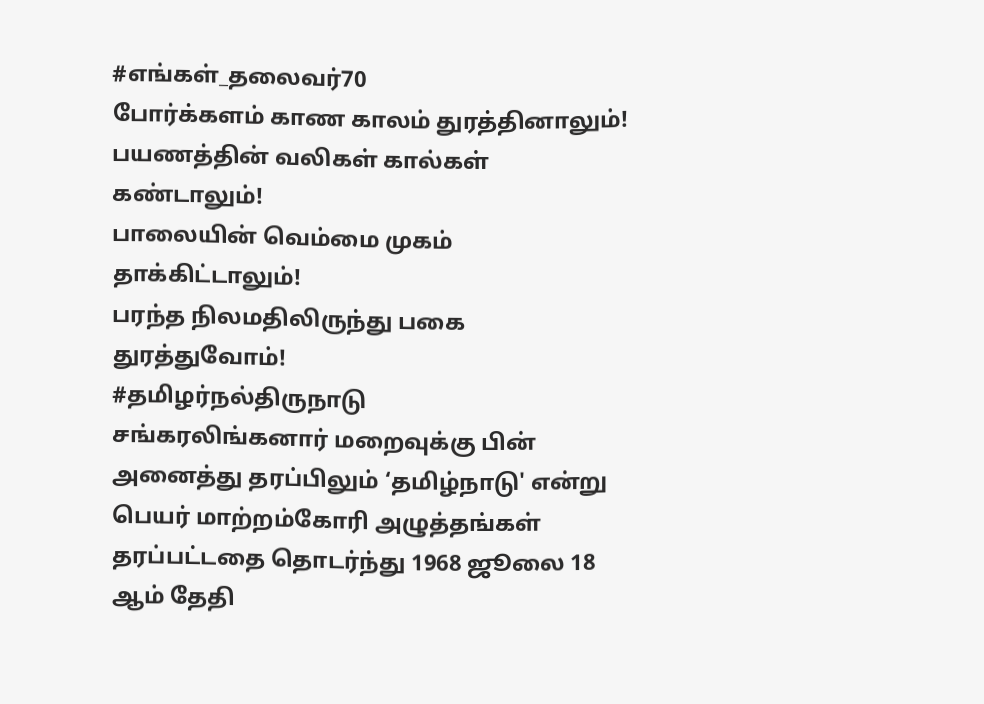#எங்கள்_தலைவர்70
போர்க்களம் காண காலம் துரத்தினாலும்!
பயணத்தின் வலிகள் கால்கள் கண்டாலும்!
பாலையின் வெம்மை முகம் தாக்கிட்டாலும்!
பரந்த நிலமதிலிருந்து பகை துரத்துவோம்!
#தமிழர்நல்திருநாடு
சங்கரலிங்கனார் மறைவுக்கு பின் அனைத்து தரப்பிலும் ‘தமிழ்நாடு' என்று பெயர் மாற்றம்கோரி அழுத்தங்கள் தரப்பட்டதை தொடர்ந்து 1968 ஜூலை 18 ஆம் தேதி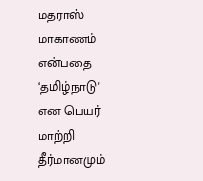மதராஸ் மாகாணம் என்பதை ‘தமிழ்நாடு' என பெயர் மாற்றி தீர்மானமும்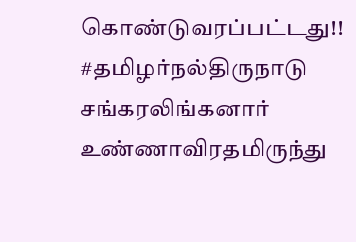கொண்டுவரப்பட்டது!!
#தமிழர்நல்திருநாடு
சங்கரலிங்கனார் உண்ணாவிரதமிருந்து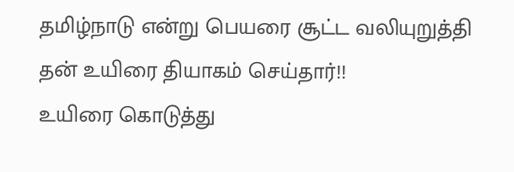தமிழ்நாடு என்று பெயரை சூட்ட வலியுறுத்தி தன் உயிரை தியாகம் செய்தார்!!
உயிரை கொடுத்து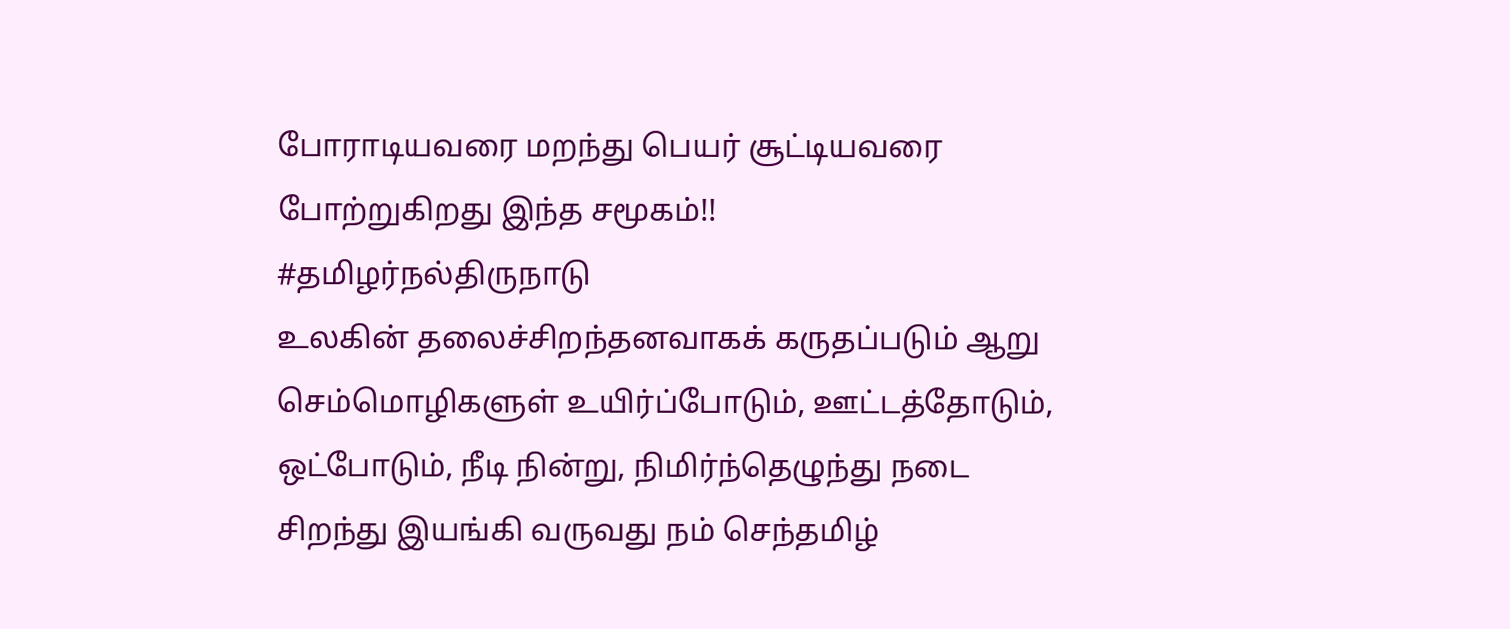போராடியவரை மறந்து பெயர் சூட்டியவரை போற்றுகிறது இந்த சமூகம்!!
#தமிழர்நல்திருநாடு
உலகின் தலைச்சிறந்தனவாகக் கருதப்படும் ஆறு செம்மொழிகளுள் உயிர்ப்போடும், ஊட்டத்தோடும், ஒட்போடும், நீடி நின்று, நிமிர்ந்தெழுந்து நடை சிறந்து இயங்கி வருவது நம் செந்தமிழ்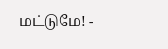மட்டுமே! -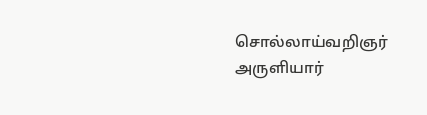சொல்லாய்வறிஞர் அருளியார்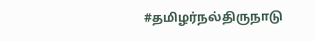#தமிழர்நல்திருநாடு